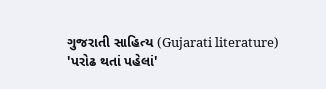ગુજરાતી સાહિત્ય (Gujarati literature)
'પરોઢ થતાં પહેલાં'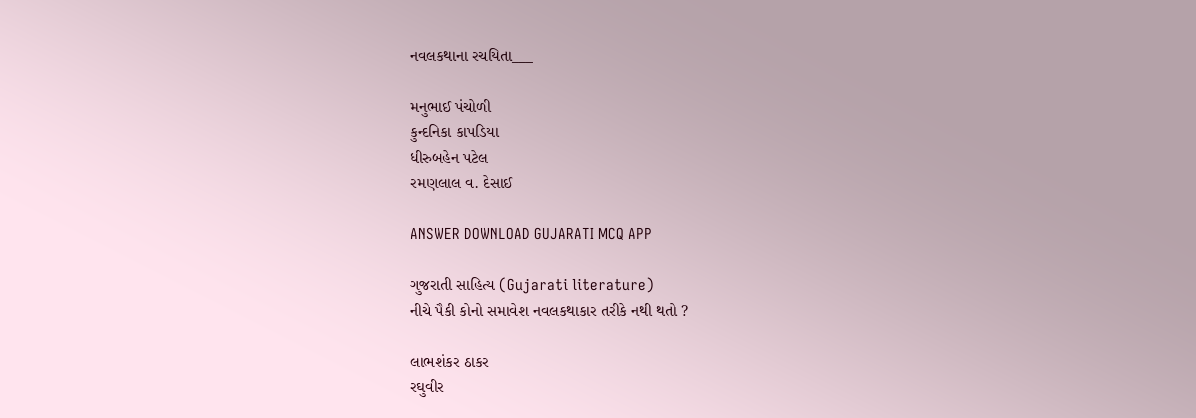નવલકથાના રચયિતા___

મનુભાઈ પંચોળી
કુન્દનિકા કાપડિયા
ધીરુબહેન પટેલ
રમણલાલ વ. દેસાઈ

ANSWER DOWNLOAD GUJARATI MCQ APP

ગુજરાતી સાહિત્ય (Gujarati literature)
નીચે પૈકી કોનો સમાવેશ નવલકથાકાર તરીકે નથી થતો ?

લાભશંકર ઠાકર
રઘુવીર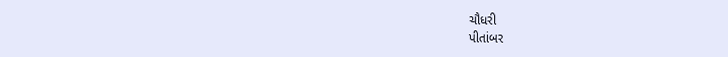ચૌધરી
પીતાંબર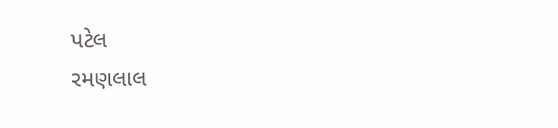પટેલ
રમણલાલ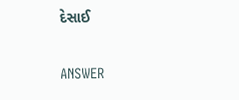દેસાઈ

ANSWER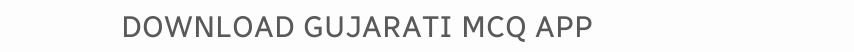DOWNLOAD GUJARATI MCQ APP